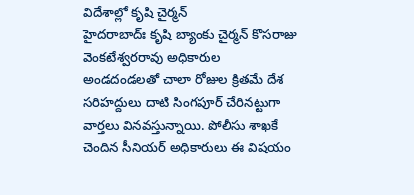విదేశాల్లో కృషి చైర్మన్
హైదరాబాద్ః కృషి బ్యాంకు చైర్మన్ కొసరాజు వెంకటేశ్వరరావు అధికారుల అండదండలతో చాలా రోజుల క్రితమే దేశ సరిహద్దులు దాటి సింగపూర్ చేరినట్టుగా వార్తలు వినవస్తున్నాయి. పోలీసు శాఖకే చెందిన సీనియర్ అధికారులు ఈ విషయం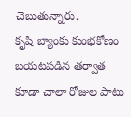చెబుతున్నారు.
కృషి బ్యాంకు కుంభకోణం బయటపడిన తర్వాత కూడా చాలా రోజుల పాటు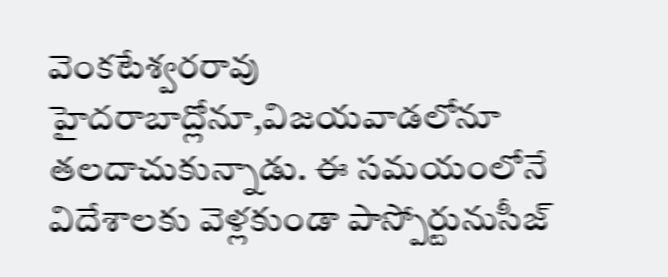వెంకటేశ్వరరావు హైదరాబాద్లోనూ,విజయవాడలోనూ తలదాచుకున్నాడు. ఈ సమయంలోనే విదేశాలకు వెళ్లకుండా పాస్పోర్టునుసీజ్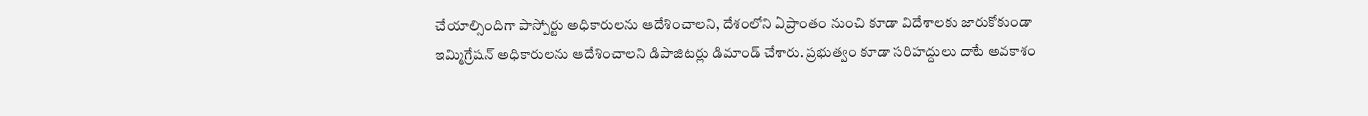చేయాల్సిందిగా పాస్పోర్టు అధికారులను ఆదేశించాలని, దేశంలోని ఏప్రాంతం నుంచి కూడా విదేశాలకు జారుకోకుండా ఇమ్మిగ్రేషన్ అధికారులను ఆదేశించాలని డిపాజిటర్లు డిమాండ్ చేశారు. ప్రభుత్వం కూడా సరిహద్దులు దాటే అవకాశం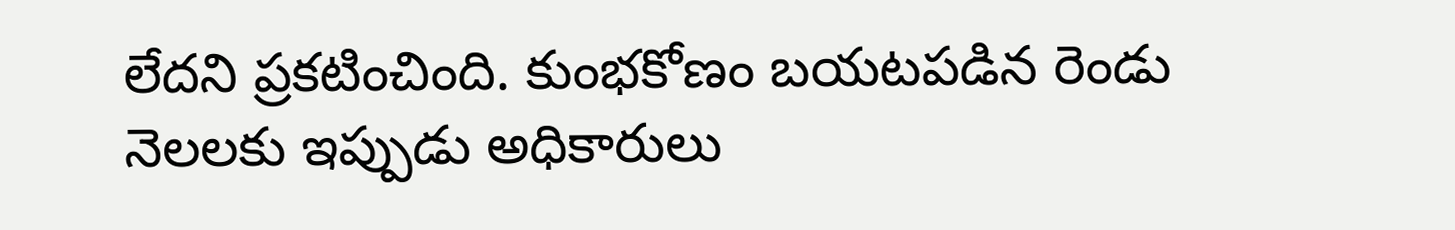లేదని ప్రకటించింది. కుంభకోణం బయటపడిన రెండు నెలలకు ఇప్పుడు అధికారులు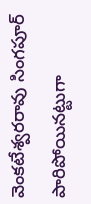వెంకటేశ్వరరావు సింగపూర్ పారిపోయినట్టుగా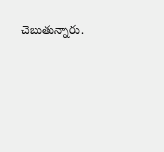చెబుతున్నారు.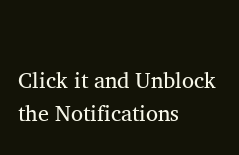Click it and Unblock the Notifications